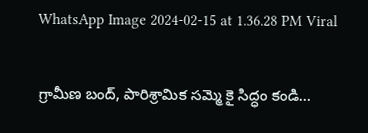WhatsApp Image 2024-02-15 at 1.36.28 PM Viral

గ్రామీణ బంద్, పారిశ్రామిక సమ్మె కై సిద్ధం కండి…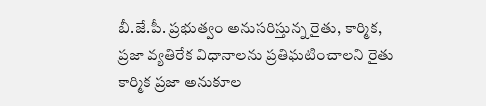బీ.జే.పీ. ప్రభుత్వం అనుసరిస్తున్న రైతు, కార్మిక, ప్రజా వ్యతిరేక విధానాలను ప్రతిఘటించాలని రైతు కార్మిక ప్రజా అనుకూల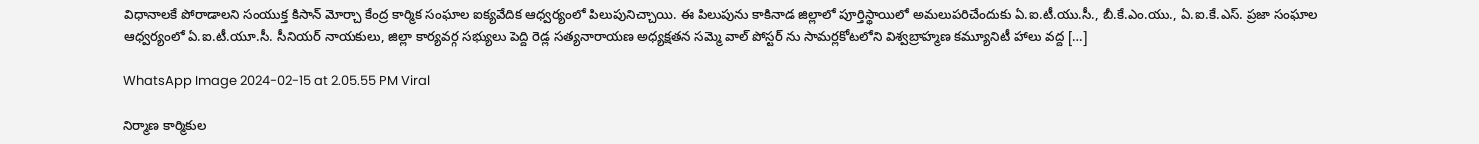విధానాలకే పోరాడాలని సంయుక్త కిసాన్ మోర్చా కేంద్ర కార్మిక సంఘాల ఐక్యవేదిక ఆధ్వర్యంలో పిలుపునిచ్చాయి. ఈ పిలుపును కాకినాడ జిల్లాలో పూర్తిస్థాయిలో అమలుపరిచేందుకు ఏ.ఐ.టీ.యు.సీ., బీ.కే.ఎం.యు., ఏ.ఐ.కే.ఎస్. ప్రజా సంఘాల ఆధ్వర్యంలో ఏ.ఐ.టీ.యూ.సీ. సీనియర్ నాయకులు, జిల్లా కార్యవర్గ సభ్యులు పెద్ది రెడ్ల సత్యనారాయణ అధ్యక్షతన సమ్మె వాల్ పోస్టర్ ను సామర్లకోటలోని విశ్వబ్రాహ్మణ కమ్యూనిటీ హాలు వద్ద […]

WhatsApp Image 2024-02-15 at 2.05.55 PM Viral

నిర్మాణ కార్మికుల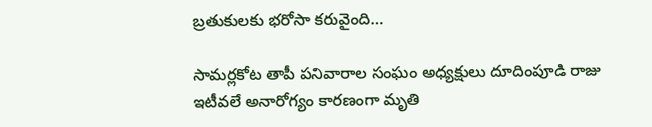బ్రతుకులకు భరోసా కరువైంది…

సామర్లకోట తాపీ పనివారాల సంఘం అధ్యక్షులు దూదింపూడి రాజు ఇటీవలే అనారోగ్యం కారణంగా మృతి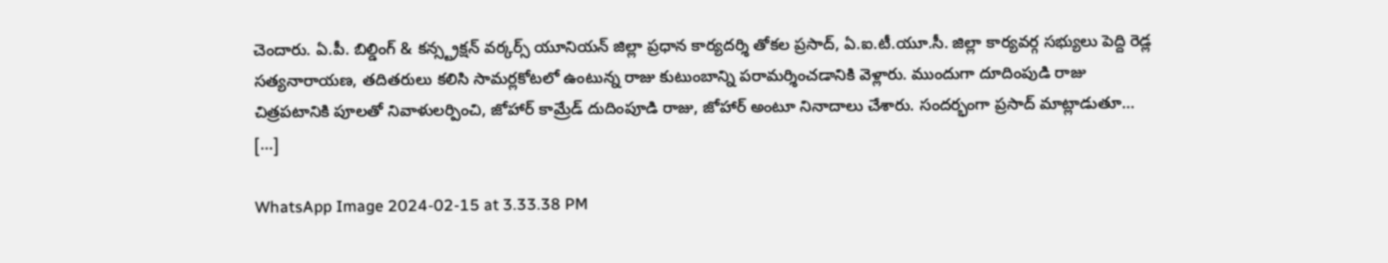చెందారు. ఏ.పీ. బిల్డింగ్ & కన్స్ట్రక్షన్ వర్కర్స్ యూనియన్ జిల్లా ప్రధాన కార్యదర్శి తోకల ప్రసాద్, ఏ.ఐ.టీ.యూ.సీ. జిల్లా కార్యవర్గ సభ్యులు పెద్ది రెడ్ల సత్యనారాయణ, తదితరులు కలిసి సామర్లకోటలో ఉంటున్న రాజు కుటుంబాన్ని పరామర్శించడానికి వెళ్లారు. ముందుగా దూదింపుడి రాజు చిత్రపటానికి పూలతో నివాళులర్పించి, జోహార్ కామ్రేడ్ దుదింపూడి రాజు, జోహార్ అంటూ నినాదాలు చేశారు. సందర్భంగా ప్రసాద్ మాట్లాడుతూ… […]

WhatsApp Image 2024-02-15 at 3.33.38 PM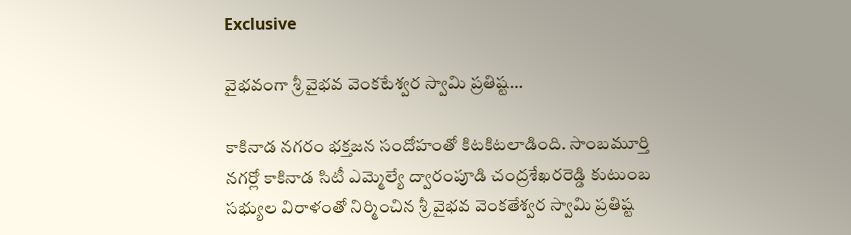Exclusive

వైభవంగా శ్రీ వైభవ వెంకటేశ్వర స్వామి ప్రతిష్ట…

కాకినాడ నగరం భక్తజన సందోహంతో కిటకిటలాడింది. సాంబమూర్తి నగర్లో కాకినాడ సిటీ ఎమ్మెల్యే ద్వారంపూడి చంద్రశేఖరరెడ్డి కుటుంబ సభ్యుల విరాళంతో నిర్మించిన శ్రీ వైభవ వెంకతేశ్వర స్వామి ప్రతిష్ట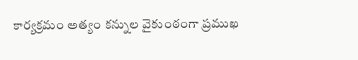కార్యక్రమం అత్యం కన్నుల వైకుంఠంగా ప్రముఖ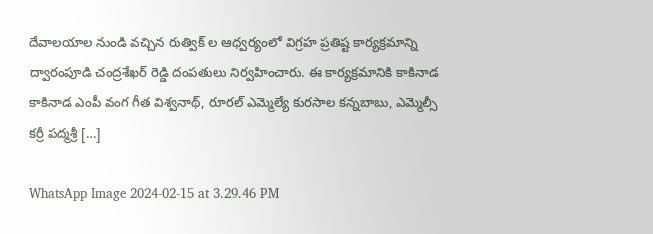దేవాలయాల నుండి వచ్చిన రుత్విక్ ల ఆధ్వర్యంలో విగ్రహ ప్రతిష్ట కార్యక్రమాన్ని ద్వారంపూడి చంద్రశేఖర్ రెడ్డి దంపతులు నిర్వహించారు. ఈ కార్యక్రమానికి కాకినాడ కాకినాడ ఎంపీ వంగ గీత విశ్వనాథ్, రూరల్ ఎమ్మెల్యే కురసాల కన్నబాబు, ఎమ్మెల్సీ కర్రీ పద్మశ్రీ […]

WhatsApp Image 2024-02-15 at 3.29.46 PM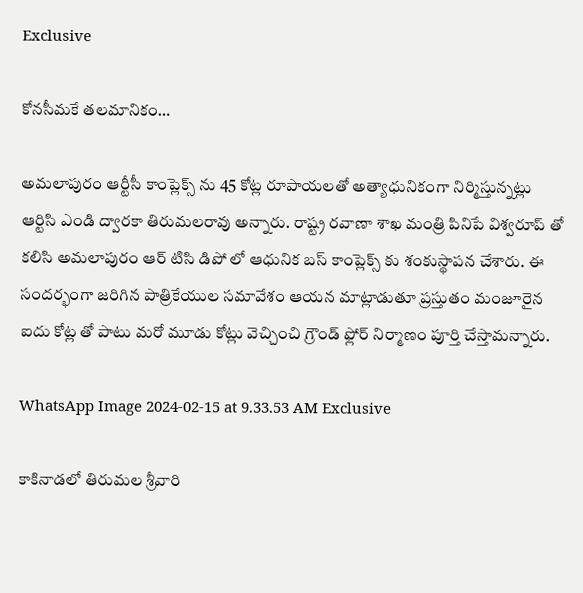Exclusive

కోనసీమకే తలమానికం…

అమలాపురం ఆర్టీసీ కాంప్లెక్స్ ను 45 కోట్ల రూపాయలతో అత్యాధునికంగా నిర్మిస్తున్నట్లు ఆర్టిసి ఎండి ద్వారకా తిరుమలరావు అన్నారు. రాష్ట్ర రవాణా శాఖ మంత్రి పినిపే విశ్వరూప్ తో కలిసి అమలాపురం ఆర్ టిసి డిపో లో ఆధునిక బస్ కాంప్లెక్స్ కు శంకుస్థాపన చేశారు. ఈ సందర్భంగా జరిగిన పాత్రికేయుల సమావేశం ఆయన మాట్లాడుతూ ప్రస్తుతం మంజూరైన ఐదు కోట్ల తో పాటు మరో మూడు కోట్లు వెచ్చించి గ్రౌండ్ ఫ్లోర్ నిర్మాణం పూర్తి చేస్తామన్నారు.

WhatsApp Image 2024-02-15 at 9.33.53 AM Exclusive

కాకినాడలో తిరుమల శ్రీవారి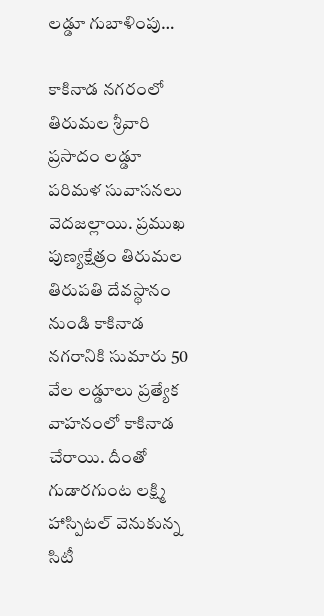లడ్డూ గుబాళింపు…

కాకినాడ నగరంలో తిరుమల శ్రీవారి ప్రసాదం లడ్డూ పరిమళ సువాసనలు వెదజల్లాయి. ప్రముఖ పుణ్యక్షేత్రం తిరుమల తిరుపతి దేవస్థానం నుండి కాకినాడ నగరానికి సుమారు 50 వేల లడ్డూలు ప్రత్యేక వాహనంలో కాకినాడ చేరాయి. దీంతో గుడారగుంట లక్ష్మి హాస్పిటల్ వెనుకున్న సిటీ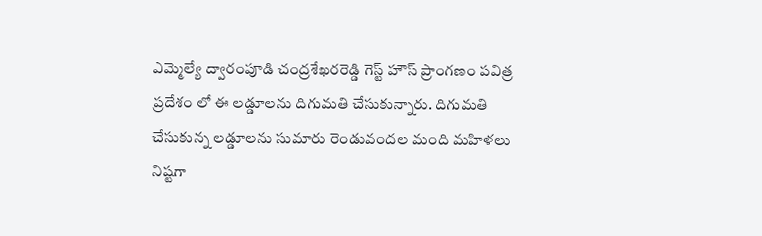ఎమ్మెల్యే ద్వారంపూడి చంద్రశేఖరరెడ్డి గెస్ట్ హౌస్ ప్రాంగణం పవిత్ర ప్రదేశం లో ఈ లడ్డూలను దిగుమతి చేసుకున్నారు. దిగుమతి చేసుకున్న లడ్డూలను సుమారు రెండువందల మంది మహిళలు నిష్టగా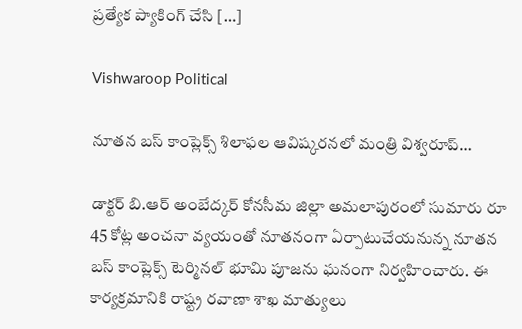ప్రత్యేక ప్యాకింగ్ చేసి […]

Vishwaroop Political

నూతన బస్ కాంప్లెక్స్ శిలాఫల ఆవిష్కరనలో మంత్రి విశ్వరూప్…

డాక్టర్ బి.ఆర్ అంబేద్కర్ కోనసీమ జిల్లా అమలాపురంలో సుమారు రూ 45 కోట్ల అంచనా వ్యయంతో నూతనంగా ఏర్పాటుచేయనున్న నూతన బస్ కాంప్లెక్స్ టెర్మినల్ భూమి పూజను ఘనంగా నిర్వహించారు. ఈ కార్యక్రమానికి రాష్ట్ర రవాణా శాఖ మాత్యులు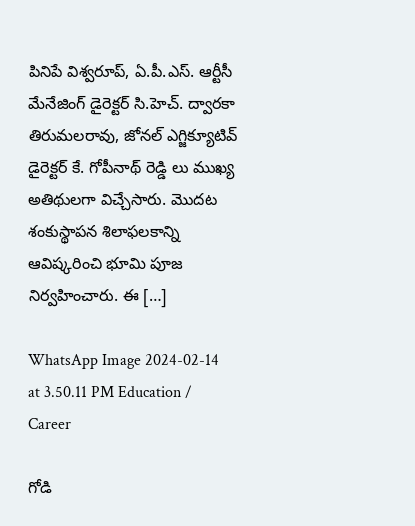పినిపే విశ్వరూప్, ఏ.పీ.ఎస్. ఆర్టీసీ మేనేజింగ్ డైరెక్టర్ సి.హెచ్. ద్వారకా తిరుమలరావు, జోనల్ ఎగ్జిక్యూటివ్ డైరెక్టర్ కే. గోపీనాథ్ రెడ్డి లు ముఖ్య అతిథులగా విచ్చేసారు. మొదట శంకుస్థాపన శిలాఫలకాన్ని ఆవిష్కరించి భూమి పూజ నిర్వహించారు. ఈ […]

WhatsApp Image 2024-02-14 at 3.50.11 PM Education / Career

గోడి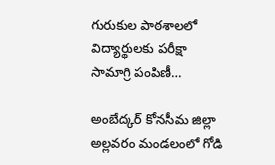గురుకుల పాఠశాలలో విద్యార్థులకు పరీక్షా సామాగ్రి పంపిణీ…

అంబేద్కర్ కోనసీమ జిల్లా అల్లవరం మండలంలో గోడి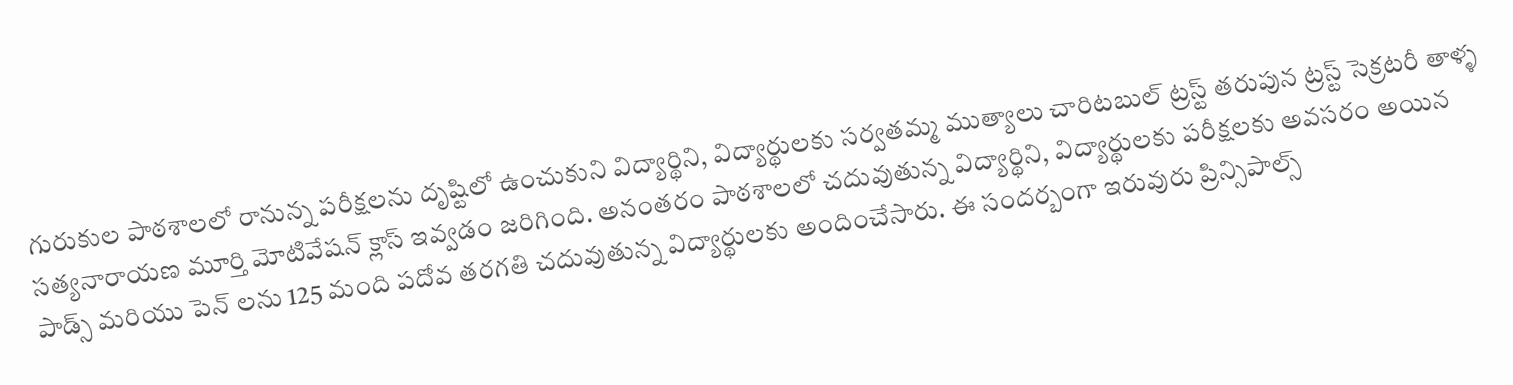గురుకుల పాఠశాలలో రానున్న పరీక్షలను దృష్టిలో ఉంచుకుని విద్యార్థిని, విద్యార్థులకు సర్వతమ్మ ముత్యాలు చారిటబుల్ ట్రస్ట్ తరుపున ట్రస్ట్ సెక్రటరీ తాళ్ళ సత్యనారాయణ మూర్తి మోటివేషన్ క్లాస్ ఇవ్వడం జరిగింది. అనంతరం పాఠశాలలో చదువుతున్న విద్యార్థిని, విద్యార్థులకు పరీక్షలకు అవసరం అయిన పాడ్స్ మరియు పెన్ లను 125 మంది పదోవ తరగతి చదువుతున్న విద్యార్థులకు అందించేసారు. ఈ సందర్బంగా ఇరువురు ప్రిన్సిపాల్స్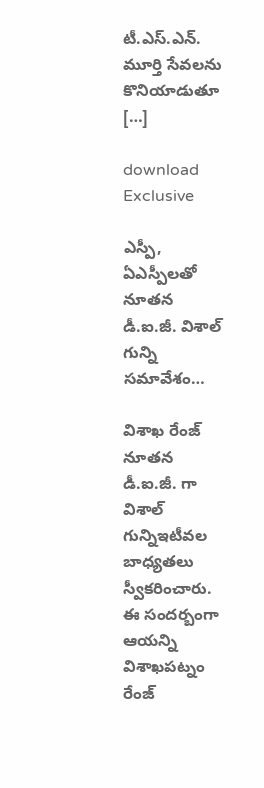టీ.ఎస్.ఎన్. మూర్తి సేవలను కొనియాడుతూ […]

download Exclusive

ఎస్పీ, ఏఎస్పీలతో నూతన డీ.ఐ.జీ. విశాల్ గున్ని సమావేశం…

విశాఖ రేంజ్‌ నూతన డీ.ఐ.జీ. గా విశాల్ గున్నిఇటీవల బాధ్యతలు స్వీకరించారు. ఈ సందర్బంగా ఆయన్ని విశాఖపట్నం రేంజ్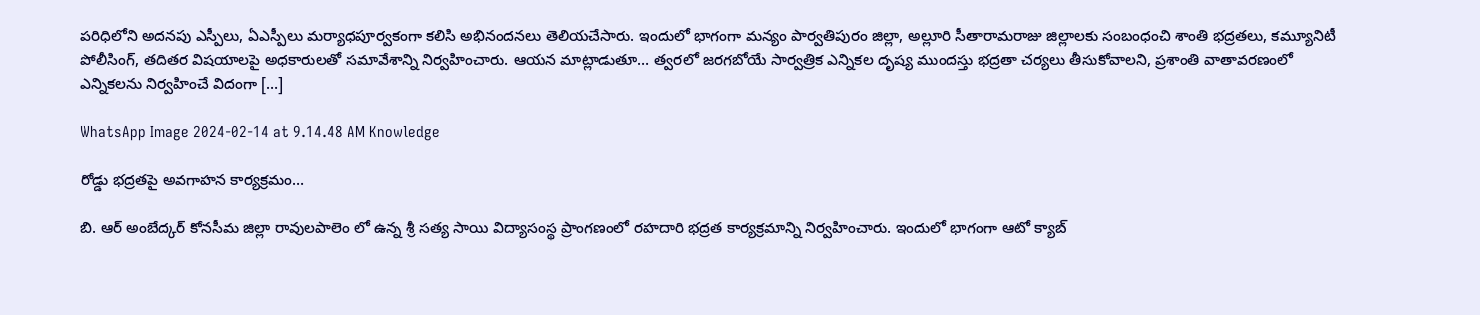పరిధిలోని అదనపు ఎస్పీలు, ఏఎస్పీలు మర్యాధపూర్వకంగా కలిసి అభినందనలు తెలియచేసారు. ఇందులో భాగంగా మన్యం పార్వతిపురం జిల్లా, అల్లూరి సీతారామరాజు జిల్లాలకు సంబంధంచి శాంతి భద్రతలు, కమ్యూనిటీ పోలీసింగ్, తదితర విషయాలపై అధకారులతో సమావేశాన్ని నిర్వహించారు. ఆయన మాట్లాడుతూ… త్వరలో జరగబోయే సార్వత్రిక ఎన్నికల దృష్య ముందస్తు భద్రతా చర్యలు తీసుకోవాలని, ప్రశాంతి వాతావరణంలో ఎన్నికలను నిర్వహించే విదంగా […]

WhatsApp Image 2024-02-14 at 9.14.48 AM Knowledge

రోడ్డు భద్రతపై అవగాహన కార్యక్రమం…

బి. ఆర్ అంబేద్కర్ కోనసీమ జిల్లా రావులపాలెం లో ఉన్న శ్రీ సత్య సాయి విద్యాసంస్థ ప్రాంగణంలో రహదారి భద్రత కార్యక్రమాన్ని నిర్వహించారు. ఇందులో భాగంగా ఆటో క్యాబ్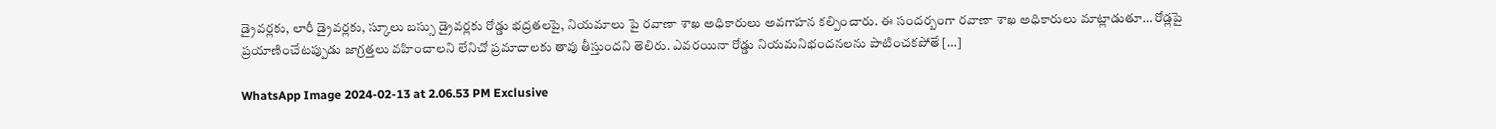డ్రైవర్లకు, లారీ డ్రైవర్లకు, స్కూలు బస్సు డ్రైవర్లకు రోడ్డు భద్రతలపై, నియమాలు పై రవాణా శాఖ అధికారులు అవగాహన కల్పించారు. ఈ సందర్బంగా రవాణా శాఖ అధికారులు మాట్లాడుతూ… రోడ్లపై ప్రయాణించేటప్పుడు జాగ్రత్తలు వహించాలని లేనిచో ప్రమాదాలకు తావు తీస్తుందని తెలిరు. ఎవరయినా రోడ్డు నియమనిభందనలను పాటించకపోతే […]

WhatsApp Image 2024-02-13 at 2.06.53 PM Exclusive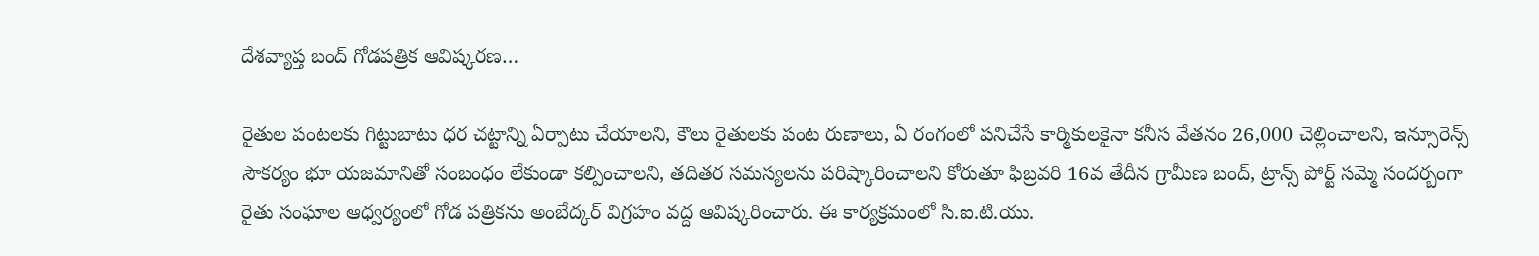దేశవ్యాప్త బంద్ గోడపత్రిక ఆవిష్కరణ…

రైతుల పంటలకు గిట్టుబాటు ధర చట్టాన్ని ఏర్పాటు చేయాలని, కౌలు రైతులకు పంట రుణాలు, ఏ రంగంలో పనిచేసే కార్మికులకైనా కనీస వేతనం 26,000 చెల్లించాలని, ఇన్సూరెన్స్ సౌకర్యం భూ యజమానితో సంబంధం లేకుండా కల్పించాలని, తదితర సమస్యలను పరిష్కారించాలని కోరుతూ ఫిబ్రవరి 16వ తేదీన గ్రామీణ బంద్, ట్రాన్స్ పోర్ట్ సమ్మె సందర్బంగా రైతు సంఘాల ఆధ్వర్యంలో గోడ పత్రికను అంబేద్కర్ విగ్రహం వద్ద ఆవిష్కరించారు. ఈ కార్యక్రమంలో సి.ఐ.టి.యు.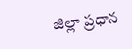జిల్లా ప్రధాన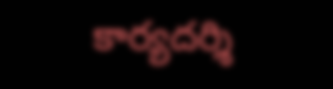కార్యదర్శి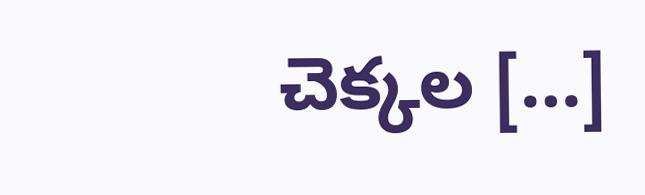చెక్కల […]